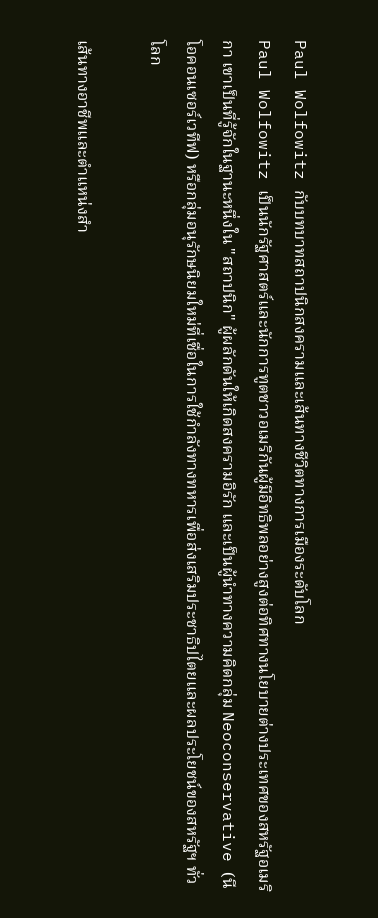Paul Wolfowitz กับบทบาทสถาปนิกสงครามและเส้นทางชีวิตทางการเมืองระดับโลก
Paul Wolfowitz เป็นนักรัฐศาสตร์และนักการทูตชาวอเมริกันผู้มีอิทธิพลอย่างสูงต่อทิศทางนโยบายต่างประเทศของสหรัฐอเมริกา เขาเป็นที่รู้จักในฐานะหนึ่งใน "สถาปนิก" ผู้ผลักดันให้เกิดสงครามอิรัก และเป็นผู้นำทางความคิดกลุ่ม Neoconservative (นีโอคอนเซอร์เวทีฟ) หรือกลุ่มอนุรักษนิยมใหม่ที่เชื่อในการใช้กำลังทางทหารเพื่อส่งเสริมประชาธิปไตยและผลประโยชน์ของสหรัฐฯ ทั่วโลก

เส้นทางอาชีพและตำแหน่งสำ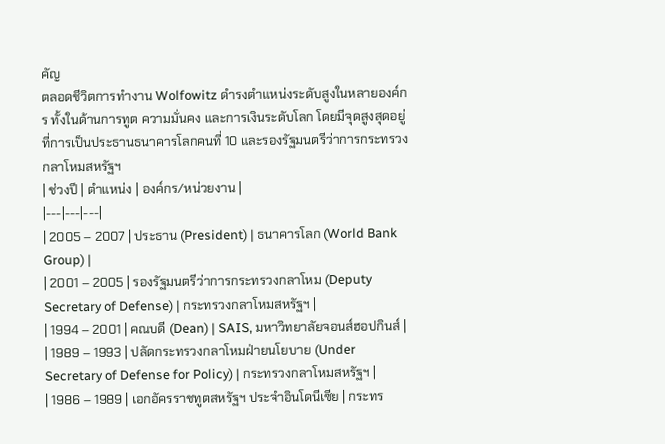คัญ
ตลอดชีวิตการทำงาน Wolfowitz ดำรงตำแหน่งระดับสูงในหลายองค์กร ทั้งในด้านการทูต ความมั่นคง และการเงินระดับโลก โดยมีจุดสูงสุดอยู่ที่การเป็นประธานธนาคารโลกคนที่ 10 และรองรัฐมนตรีว่าการกระทรวงกลาโหมสหรัฐฯ
| ช่วงปี | ตำแหน่ง | องค์กร/หน่วยงาน |
|---|---|---|
| 2005 – 2007 | ประธาน (President) | ธนาคารโลก (World Bank Group) |
| 2001 – 2005 | รองรัฐมนตรีว่าการกระทรวงกลาโหม (Deputy Secretary of Defense) | กระทรวงกลาโหมสหรัฐฯ |
| 1994 – 2001 | คณบดี (Dean) | SAIS, มหาวิทยาลัยจอนส์ฮอปกินส์ |
| 1989 – 1993 | ปลัดกระทรวงกลาโหมฝ่ายนโยบาย (Under Secretary of Defense for Policy) | กระทรวงกลาโหมสหรัฐฯ |
| 1986 – 1989 | เอกอัครราชทูตสหรัฐฯ ประจำอินโดนีเซีย | กระทร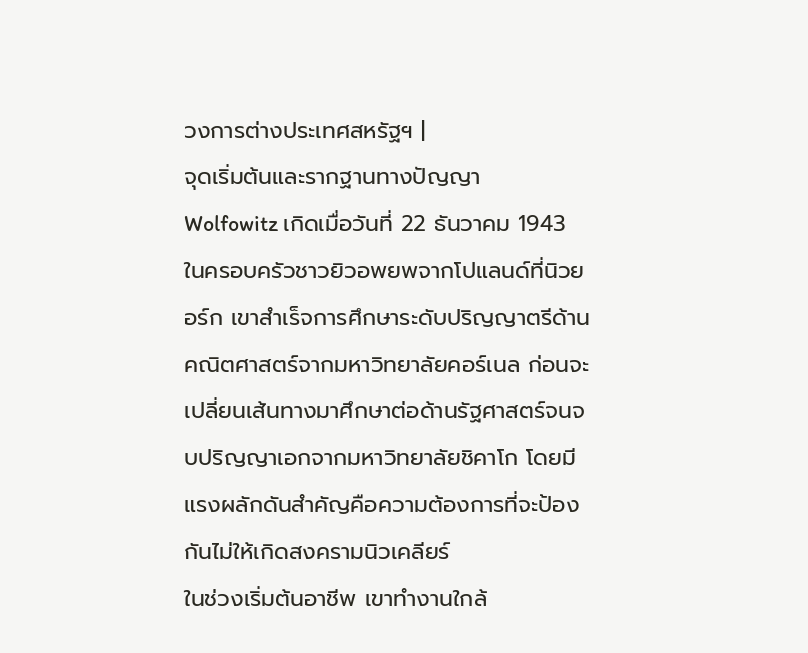วงการต่างประเทศสหรัฐฯ |
จุดเริ่มต้นและรากฐานทางปัญญา
Wolfowitz เกิดเมื่อวันที่ 22 ธันวาคม 1943 ในครอบครัวชาวยิวอพยพจากโปแลนด์ที่นิวยอร์ก เขาสำเร็จการศึกษาระดับปริญญาตรีด้านคณิตศาสตร์จากมหาวิทยาลัยคอร์เนล ก่อนจะเปลี่ยนเส้นทางมาศึกษาต่อด้านรัฐศาสตร์จนจบปริญญาเอกจากมหาวิทยาลัยชิคาโก โดยมีแรงผลักดันสำคัญคือความต้องการที่จะป้องกันไม่ให้เกิดสงครามนิวเคลียร์
ในช่วงเริ่มต้นอาชีพ เขาทำงานใกล้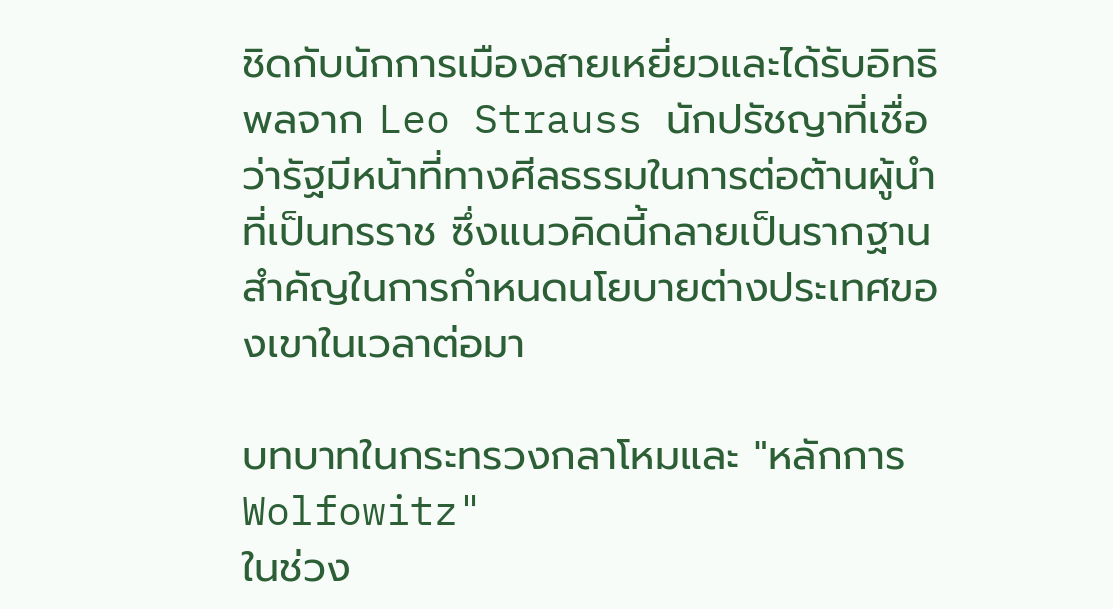ชิดกับนักการเมืองสายเหยี่ยวและได้รับอิทธิพลจาก Leo Strauss นักปรัชญาที่เชื่อว่ารัฐมีหน้าที่ทางศีลธรรมในการต่อต้านผู้นำที่เป็นทรราช ซึ่งแนวคิดนี้กลายเป็นรากฐานสำคัญในการกำหนดนโยบายต่างประเทศของเขาในเวลาต่อมา

บทบาทในกระทรวงกลาโหมและ "หลักการ Wolfowitz"
ในช่วง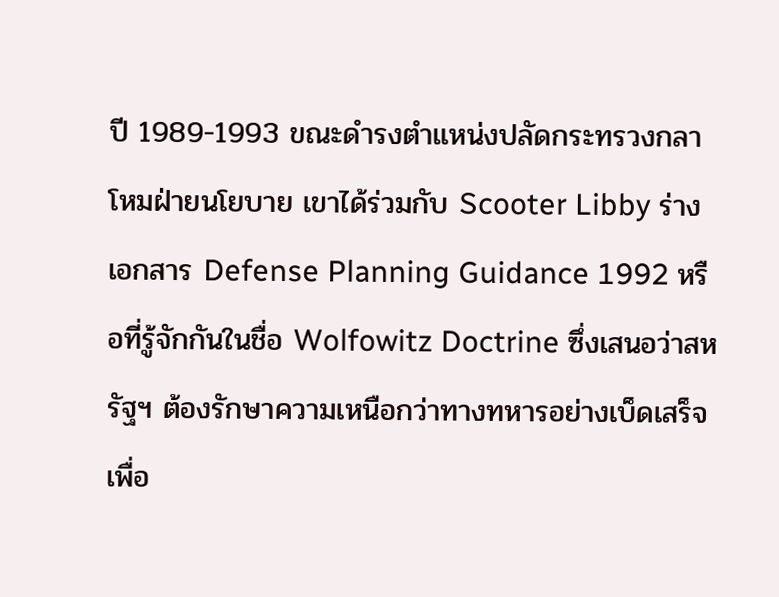ปี 1989-1993 ขณะดำรงตำแหน่งปลัดกระทรวงกลาโหมฝ่ายนโยบาย เขาได้ร่วมกับ Scooter Libby ร่างเอกสาร Defense Planning Guidance 1992 หรือที่รู้จักกันในชื่อ Wolfowitz Doctrine ซึ่งเสนอว่าสหรัฐฯ ต้องรักษาความเหนือกว่าทางทหารอย่างเบ็ดเสร็จ เพื่อ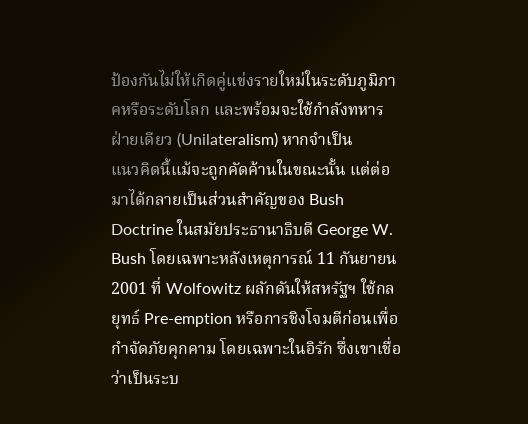ป้องกันไม่ให้เกิดคู่แข่งรายใหม่ในระดับภูมิภาคหรือระดับโลก และพร้อมจะใช้กำลังทหารฝ่ายเดียว (Unilateralism) หากจำเป็น
แนวคิดนี้แม้จะถูกคัดค้านในขณะนั้น แต่ต่อมาได้กลายเป็นส่วนสำคัญของ Bush Doctrine ในสมัยประธานาธิบดี George W. Bush โดยเฉพาะหลังเหตุการณ์ 11 กันยายน 2001 ที่ Wolfowitz ผลักดันให้สหรัฐฯ ใช้กลยุทธ์ Pre-emption หรือการชิงโจมตีก่อนเพื่อกำจัดภัยคุกคาม โดยเฉพาะในอิรัก ซึ่งเขาเชื่อว่าเป็นระบ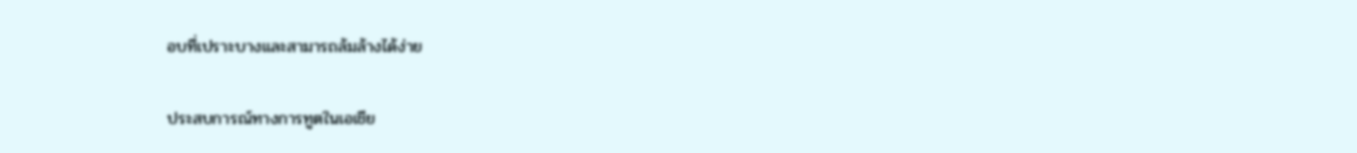อบที่เปราะบางและสามารถล้มล้างได้ง่าย

ประสบการณ์ทางการทูตในเอเชีย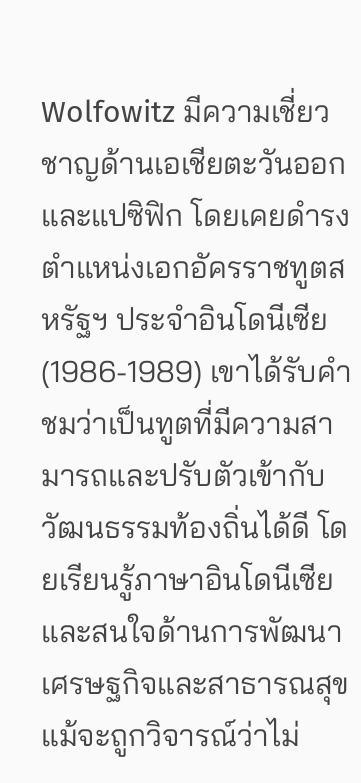Wolfowitz มีความเชี่ยวชาญด้านเอเชียตะวันออกและแปซิฟิก โดยเคยดำรงตำแหน่งเอกอัครราชทูตสหรัฐฯ ประจำอินโดนีเซีย (1986-1989) เขาได้รับคำชมว่าเป็นทูตที่มีความสามารถและปรับตัวเข้ากับวัฒนธรรมท้องถิ่นได้ดี โดยเรียนรู้ภาษาอินโดนีเซียและสนใจด้านการพัฒนาเศรษฐกิจและสาธารณสุข แม้จะถูกวิจารณ์ว่าไม่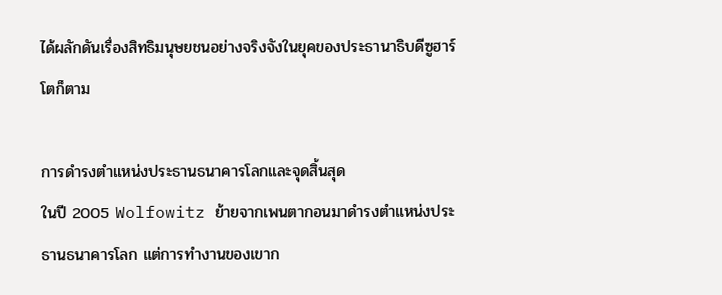ได้ผลักดันเรื่องสิทธิมนุษยชนอย่างจริงจังในยุคของประธานาธิบดีซูฮาร์โตก็ตาม

การดำรงตำแหน่งประธานธนาคารโลกและจุดสิ้นสุด
ในปี 2005 Wolfowitz ย้ายจากเพนตากอนมาดำรงตำแหน่งประธานธนาคารโลก แต่การทำงานของเขาก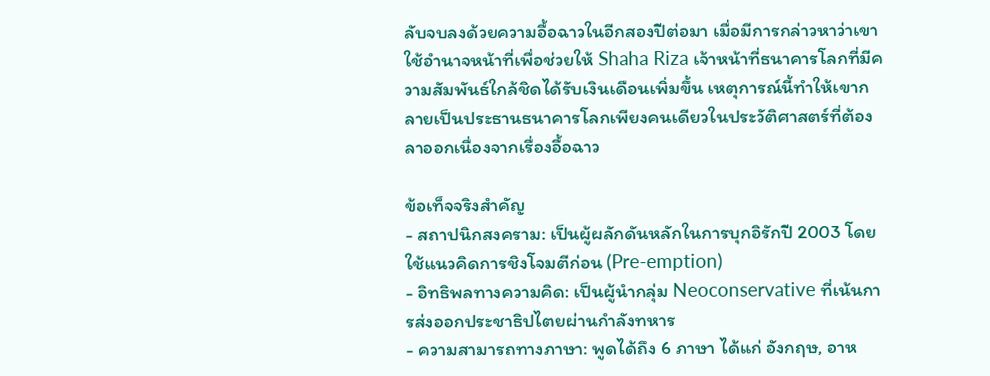ลับจบลงด้วยความอื้อฉาวในอีกสองปีต่อมา เมื่อมีการกล่าวหาว่าเขาใช้อำนาจหน้าที่เพื่อช่วยให้ Shaha Riza เจ้าหน้าที่ธนาคารโลกที่มีความสัมพันธ์ใกล้ชิดได้รับเงินเดือนเพิ่มขึ้น เหตุการณ์นี้ทำให้เขากลายเป็นประธานธนาคารโลกเพียงคนเดียวในประวัติศาสตร์ที่ต้องลาออกเนื่องจากเรื่องอื้อฉาว

ข้อเท็จจริงสำคัญ
- สถาปนิกสงคราม: เป็นผู้ผลักดันหลักในการบุกอิรักปี 2003 โดยใช้แนวคิดการชิงโจมตีก่อน (Pre-emption)
- อิทธิพลทางความคิด: เป็นผู้นำกลุ่ม Neoconservative ที่เน้นการส่งออกประชาธิปไตยผ่านกำลังทหาร
- ความสามารถทางภาษา: พูดได้ถึง 6 ภาษา ได้แก่ อังกฤษ, อาห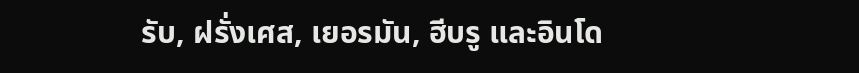รับ, ฝรั่งเศส, เยอรมัน, ฮีบรู และอินโด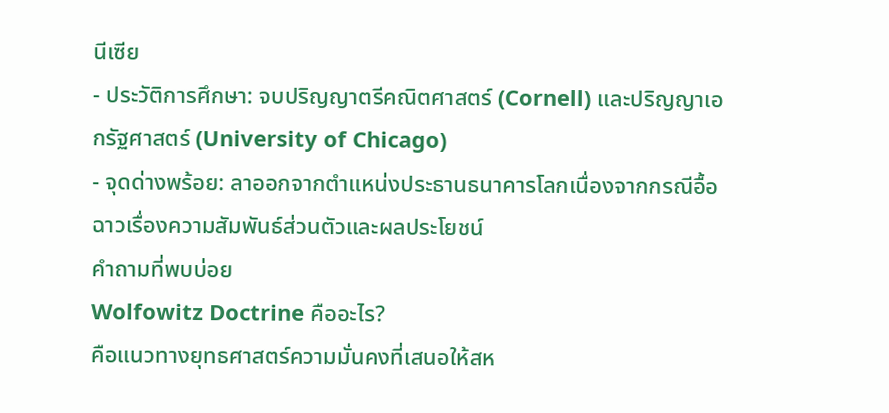นีเซีย
- ประวัติการศึกษา: จบปริญญาตรีคณิตศาสตร์ (Cornell) และปริญญาเอกรัฐศาสตร์ (University of Chicago)
- จุดด่างพร้อย: ลาออกจากตำแหน่งประธานธนาคารโลกเนื่องจากกรณีอื้อฉาวเรื่องความสัมพันธ์ส่วนตัวและผลประโยชน์
คำถามที่พบบ่อย
Wolfowitz Doctrine คืออะไร?
คือแนวทางยุทธศาสตร์ความมั่นคงที่เสนอให้สห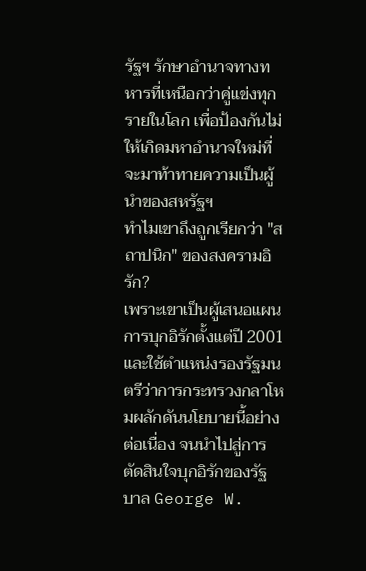รัฐฯ รักษาอำนาจทางทหารที่เหนือกว่าคู่แข่งทุกรายในโลก เพื่อป้องกันไม่ให้เกิดมหาอำนาจใหม่ที่จะมาท้าทายความเป็นผู้นำของสหรัฐฯ
ทำไมเขาถึงถูกเรียกว่า "สถาปนิก" ของสงครามอิรัก?
เพราะเขาเป็นผู้เสนอแผนการบุกอิรักตั้งแต่ปี 2001 และใช้ตำแหน่งรองรัฐมนตรีว่าการกระทรวงกลาโหมผลักดันนโยบายนี้อย่างต่อเนื่อง จนนำไปสู่การตัดสินใจบุกอิรักของรัฐบาล George W.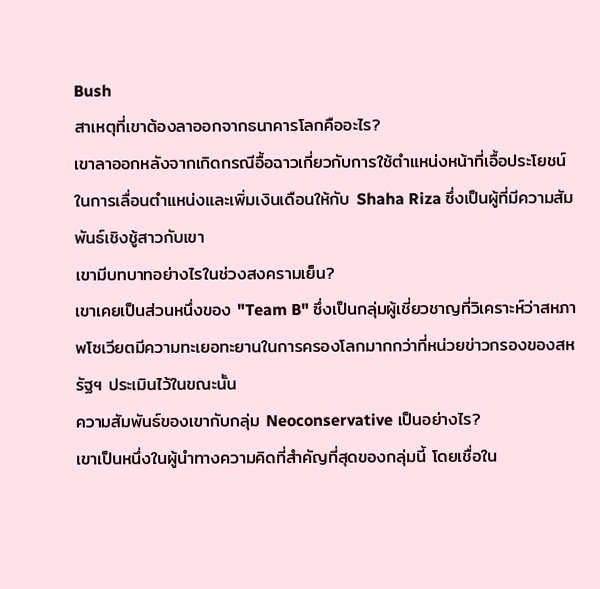Bush
สาเหตุที่เขาต้องลาออกจากธนาคารโลกคืออะไร?
เขาลาออกหลังจากเกิดกรณีอื้อฉาวเกี่ยวกับการใช้ตำแหน่งหน้าที่เอื้อประโยชน์ในการเลื่อนตำแหน่งและเพิ่มเงินเดือนให้กับ Shaha Riza ซึ่งเป็นผู้ที่มีความสัมพันธ์เชิงชู้สาวกับเขา
เขามีบทบาทอย่างไรในช่วงสงครามเย็น?
เขาเคยเป็นส่วนหนึ่งของ "Team B" ซึ่งเป็นกลุ่มผู้เชี่ยวชาญที่วิเคราะห์ว่าสหภาพโซเวียตมีความทะเยอทะยานในการครองโลกมากกว่าที่หน่วยข่าวกรองของสหรัฐฯ ประเมินไว้ในขณะนั้น
ความสัมพันธ์ของเขากับกลุ่ม Neoconservative เป็นอย่างไร?
เขาเป็นหนึ่งในผู้นำทางความคิดที่สำคัญที่สุดของกลุ่มนี้ โดยเชื่อใน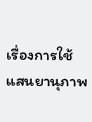เรื่องการใช้แสนยานุภาพ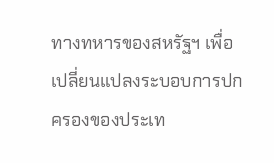ทางทหารของสหรัฐฯ เพื่อเปลี่ยนแปลงระบอบการปกครองของประเท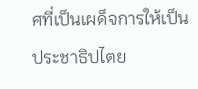ศที่เป็นเผด็จการให้เป็นประชาธิปไตย